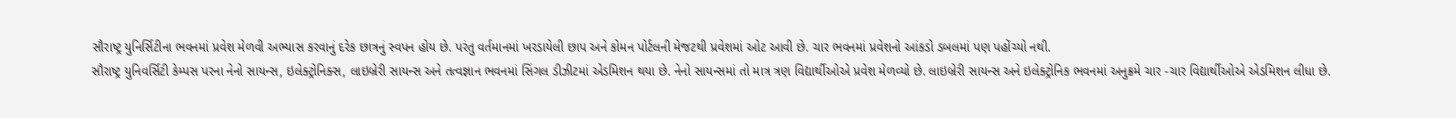સૌરાષ્ટ્ર યુનિર્સિટીના ભવનમાં પ્રવેશ મેળવી અભ્યાસ કરવાનું દરેક છાત્રનું સ્વપન હોય છે. પરંતુ વર્તમાનમાં ખરડાયેલી છાપ અને કોમન પોર્ટલની મેજટથી પ્રવેશમાં ઓટ આવી છે. ચાર ભવનમાં પ્રવેશનો આંકડો ડબલમાં પણ પહોંચ્યો નથી.
સૌરાષ્ટ્ર યુનિવર્સિટી કેમ્પસ પરના નેનો સાયન્સ, ઇલેક્ટ્રોનિક્સ, લાઇબ્રેરી સાયન્સ અને તત્વજ્ઞાન ભવનમાં સિંગલ ડીઝીટમાં એડમિશન થયા છે. નેનો સાયન્સમાં તો માત્ર ત્રણ વિદ્યાર્થીઓએ પ્રવેશ મેળવ્યો છે. લાઇબ્રેરી સાયન્સ અને ઇલેક્ટ્રોનિક ભવનમાં અનુક્રમે ચાર -ચાર વિદ્યાર્થીઓએ એડમિશન લીધા છે.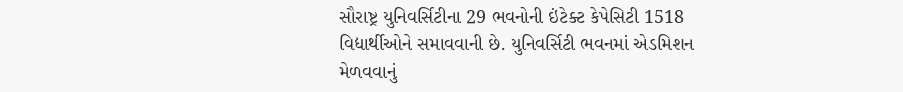સૌરાષ્ટ્ર યુનિવર્સિટીના 29 ભવનોની ઇંટેક્ટ કેપેસિટી 1518 વિદ્યાર્થીઓને સમાવવાની છે. યુનિવર્સિટી ભવનમાં એડમિશન મેળવવાનું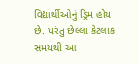વિદ્યાર્થીઓનું ડ્રિમ હોય છે. પરંતુ છેલ્લા કેટલાક સમયથી આ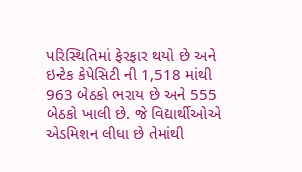પરિસ્થિતિમાં ફેરફાર થયો છે અને ઇન્ટેક કેપેસિટી ની 1,518 માંથી 963 બેઠકો ભરાય છે અને 555 બેઠકો ખાલી છે. જે વિદ્યાર્થીઓએ એડમિશન લીધા છે તેમાંથી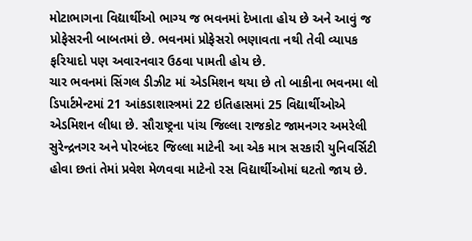મોટાભાગના વિદ્યાર્થીઓ ભાગ્ય જ ભવનમાં દેખાતા હોય છે અને આવું જ પ્રોફેસરની બાબતમાં છે. ભવનમાં પ્રોફેસરો ભણાવતા નથી તેવી વ્યાપક ફરિયાદો પણ અવારનવાર ઉઠવા પામતી હોય છે.
ચાર ભવનમાં સિંગલ ડીઝીટ માં એડમિશન થયા છે તો બાકીના ભવનમા લો ડિપાર્ટમેન્ટમાં 21 આંકડાશાસ્ત્રમાં 22 ઇતિહાસમાં 25 વિદ્યાર્થીઓએ એડમિશન લીધા છે. સૌરાષ્ટ્રના પાંચ જિલ્લા રાજકોટ જામનગર અમરેલી સુરેન્દ્રનગર અને પોરબંદર જિલ્લા માટેની આ એક માત્ર સરકારી યુનિવર્સિટી હોવા છતાં તેમાં પ્રવેશ મેળવવા માટેનો રસ વિદ્યાર્થીઓમાં ઘટતો જાય છે.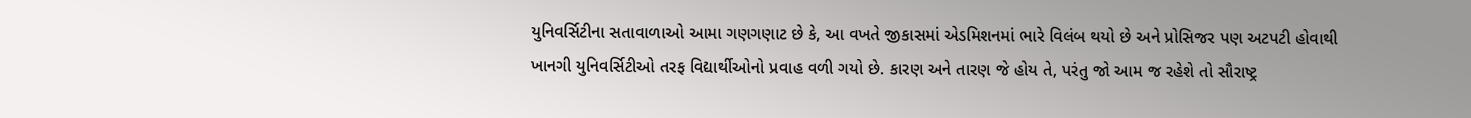યુનિવર્સિટીના સતાવાળાઓ આમા ગણગણાટ છે કે, આ વખતે જીકાસમાં એડમિશનમાં ભારે વિલંબ થયો છે અને પ્રોસિજર પણ અટપટી હોવાથી ખાનગી યુનિવર્સિટીઓ તરફ વિદ્યાર્થીઓનો પ્રવાહ વળી ગયો છે. કારણ અને તારણ જે હોય તે, પરંતુ જો આમ જ રહેશે તો સૌરાષ્ટ્ર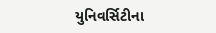યુનિવર્સિટીના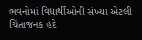ભવનોમાં વિદ્યાર્થીઓની સંખ્યા એટલી ચિંતાજનક હદે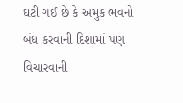ઘટી ગઈ છે કે અમુક ભવનો બંધ કરવાની દિશામાં પણ વિચારવાની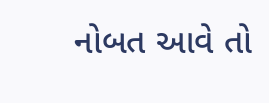નોબત આવે તો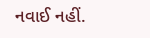નવાઈ નહીં.